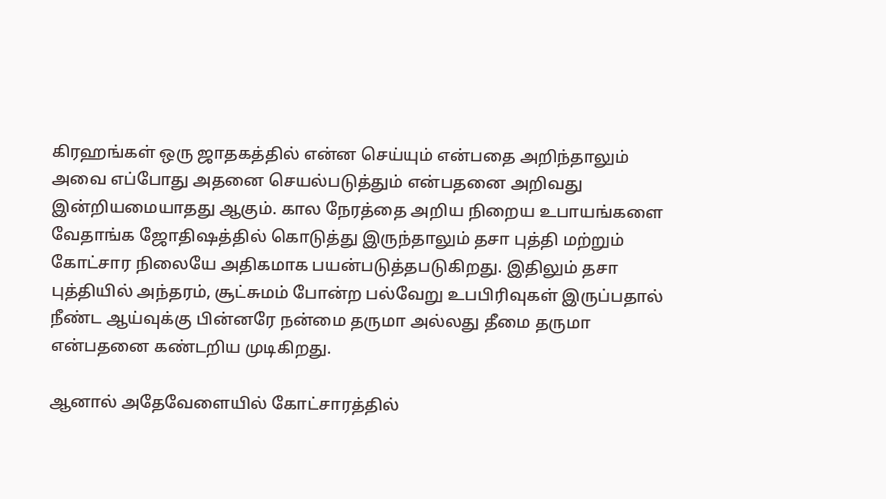கிரஹங்கள் ஒரு ஜாதகத்தில் என்ன செய்யும் என்பதை அறிந்தாலும் அவை எப்போது அதனை செயல்படுத்தும் என்பதனை அறிவது இன்றியமையாதது ஆகும். கால நேரத்தை அறிய நிறைய உபாயங்களை வேதாங்க ஜோதிஷத்தில் கொடுத்து இருந்தாலும் தசா புத்தி மற்றும் கோட்சார நிலையே அதிகமாக பயன்படுத்தபடுகிறது. இதிலும் தசா புத்தியில் அந்தரம், சூட்சுமம் போன்ற பல்வேறு உபபிரிவுகள் இருப்பதால் நீண்ட ஆய்வுக்கு பின்னரே நன்மை தருமா அல்லது தீமை தருமா என்பதனை கண்டறிய முடிகிறது.

ஆனால் அதேவேளையில் கோட்சாரத்தில்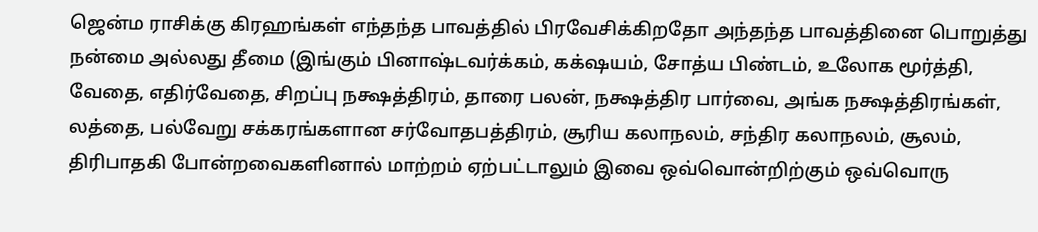ஜென்ம ராசிக்கு கிரஹங்கள் எந்தந்த பாவத்தில் பிரவேசிக்கிறதோ அந்தந்த பாவத்தினை பொறுத்து நன்மை அல்லது தீமை (இங்கும் பினாஷ்டவர்க்கம், கக்‌ஷயம், சோத்ய பிண்டம், உலோக மூர்த்தி, வேதை, எதிர்வேதை, சிறப்பு நக்ஷத்திரம், தாரை பலன், நக்ஷத்திர பார்வை, அங்க நக்ஷத்திரங்கள், லத்தை, பல்வேறு சக்கரங்களான சர்வோதபத்திரம், சூரிய கலாநலம், சந்திர கலாநலம், சூலம், திரிபாதகி போன்றவைகளினால் மாற்றம் ஏற்பட்டாலும் இவை ஒவ்வொன்றிற்கும் ஒவ்வொரு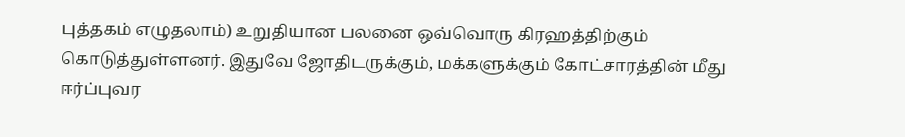புத்தகம் எழுதலாம்) உறுதியான பலனை ஒவ்வொரு கிரஹத்திற்கும் கொடுத்துள்ளனர். இதுவே ஜோதிடருக்கும், மக்களுக்கும் கோட்சாரத்தின் மீது ஈர்ப்புவர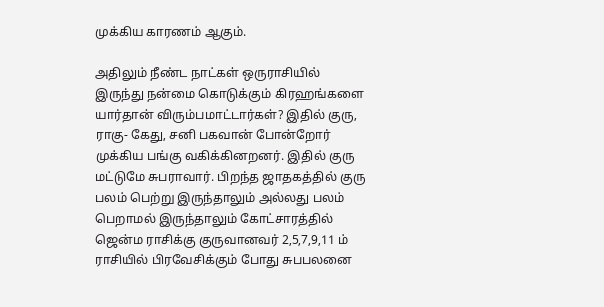முக்கிய காரணம் ஆகும்.

அதிலும் நீண்ட நாட்கள் ஒருராசியில் இருந்து நன்மை கொடுக்கும் கிரஹங்களை யார்தான் விரும்பமாட்டார்கள்? இதில் குரு, ராகு- கேது, சனி பகவான் போன்றோர் முக்கிய பங்கு வகிக்கினறனர். இதில் குரு மட்டுமே சுபராவார். பிறந்த ஜாதகத்தில் குரு பலம் பெற்று இருந்தாலும் அல்லது பலம் பெறாமல் இருந்தாலும் கோட்சாரத்தில் ஜென்ம ராசிக்கு குருவானவர் 2,5,7,9,11 ம் ராசியில் பிரவேசிக்கும் போது சுபபலனை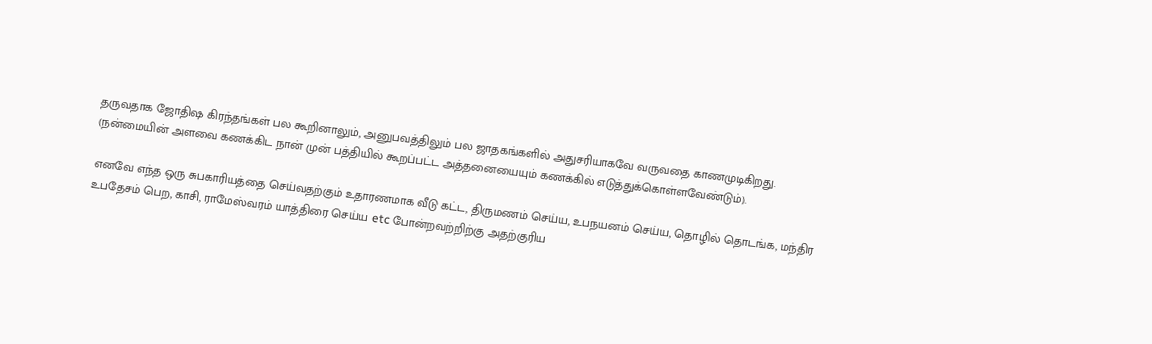தருவதாக ஜோதிஷ கிரந்தங்கள் பல கூறினாலும், அனுபவத்திலும் பல ஜாதகங்களில் அதுசரியாகவே வருவதை காணமுடிகிறது. (நன்மையின் அளவை கணக்கிட நான் முன் பத்தியில் கூறப்பட்ட அத்தனையையும் கணக்கில் எடுத்துக்கொள்ளவேண்டும்).

எனவே எந்த ஒரு சுபகாரியத்தை செய்வதற்கும் உதாரணமாக வீடு கட்ட, திருமணம் செய்ய, உபநயனம் செய்ய, தொழில் தொடங்க, மந்திர உபதேசம் பெற, காசி, ராமேஸ்வரம் யாத்திரை செய்ய etc போன்றவற்றிற்கு அதற்குரிய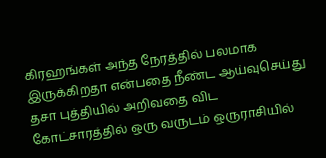கிரஹங்கள் அந்த நேரத்தில் பலமாக இருக்கிறதா என்பதை நீண்ட ஆய்வுசெய்து தசா புத்தியில் அறிவதை விட கோட்சாரத்தில் ஒரு வருடம் ஒருராசியில்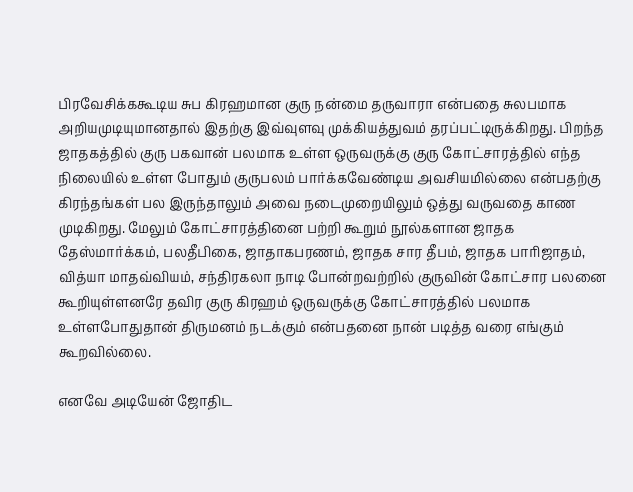பிரவேசிக்ககூடிய சுப கிரஹமான குரு நன்மை தருவாரா என்பதை சுலபமாக அறியமுடியுமானதால் இதற்கு இவ்வுளவு முக்கியத்துவம் தரப்பட்டிருக்கிறது. பிறந்த ஜாதகத்தில் குரு பகவான் பலமாக உள்ள ஒருவருக்கு குரு கோட்சாரத்தில் எந்த நிலையில் உள்ள போதும் குருபலம் பார்க்கவேண்டிய அவசியமில்லை என்பதற்கு கிரந்தங்கள் பல இருந்தாலும் அவை நடைமுறையிலும் ஒத்து வருவதை காண முடிகிறது. மேலும் கோட்சாரத்தினை பற்றி கூறும் நூல்களான ஜாதக தேஸ்மார்க்கம், பலதீபிகை, ஜாதாகபரணம், ஜாதக சார தீபம், ஜாதக பாரிஜாதம், வித்யா மாதவ்வியம், சந்திரகலா நாடி போன்றவற்றில் குருவின் கோட்சார பலனை கூறியுள்ளனரே தவிர குரு கிரஹம் ஒருவருக்கு கோட்சாரத்தில் பலமாக உள்ளபோதுதான் திருமனம் நடக்கும் என்பதனை நான் படித்த வரை எங்கும் கூறவில்லை.

எனவே அடியேன் ஜோதிட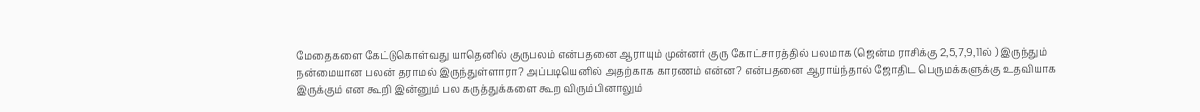மேதைகளை கேட்டுகொள்வது யாதெனில் குருபலம் என்பதனை ஆராயும் முன்னர் குரு கோட்சாரத்தில் பலமாக (ஜென்ம ராசிக்கு 2,5,7,9,11ல் ) இருந்தும் நன்மையான பலன் தராமல் இருந்துள்ளாரா? அப்படியெனில் அதற்காக காரணம் என்ன? என்பதனை ஆராய்ந்தால் ஜோதிட பெருமக்களுக்கு உதவியாக இருக்கும் என கூறி இன்னும் பல கருத்துக்களை கூற விரும்பினாலும்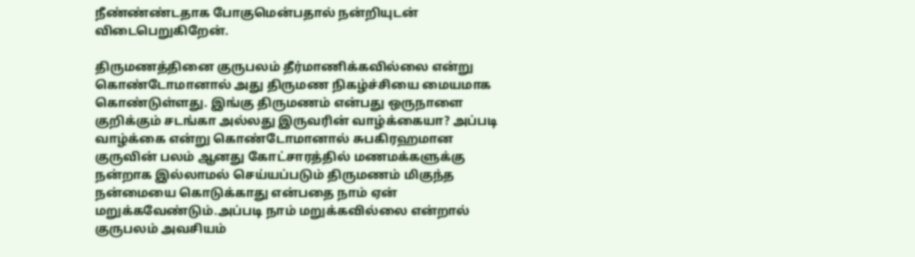நீண்ண்ண்டதாக போகுமென்பதால் நன்றியுடன் விடைபெறுகிறேன்.

திருமணத்தினை குருபலம் தீர்மாணிக்கவில்லை என்று கொண்டோமானால் அது திருமண நிகழ்ச்சியை மையமாக கொண்டுள்ளது. இங்கு திருமணம் என்பது ஒருநாளை குறிக்கும் சடங்கா அல்லது இருவரின் வாழ்க்கையா? அப்படி வாழ்க்கை என்று கொண்டோமானால் சுபகிரஹமான குருவின் பலம் ஆனது கோட்சாரத்தில் மணமக்களுக்கு நன்றாக இல்லாமல் செய்யப்படும் திருமணம் மிகுந்த நன்மையை கொடுக்காது என்பதை நாம் ஏன் மறுக்கவேண்டும்.அப்படி நாம் மறுக்கவில்லை என்றால் குருபலம் அவசியம்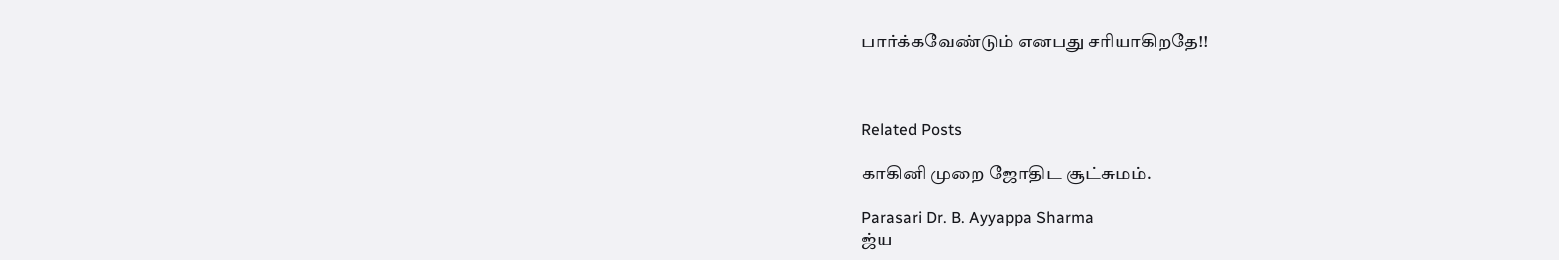பார்க்கவேண்டும் எனபது சரியாகிறதே!!



Related Posts

காகினி முறை ஜோதிட சூட்சுமம்.

Parasari Dr. B. Ayyappa Sharma
ஜ்ய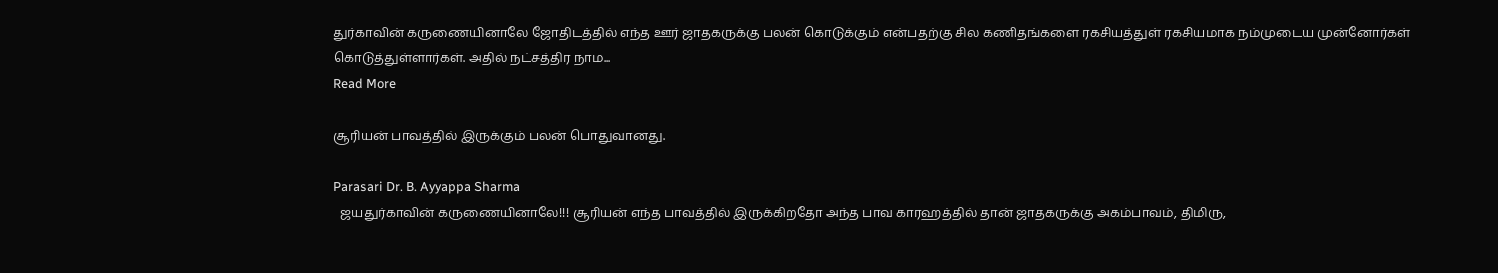துர்காவின் கருணையினாலே ஜோதிடத்தில் எந்த ஊர் ஜாதகருக்கு பலன் கொடுக்கும் என்பதற்கு சில கணிதங்களை ரகசியத்துள் ரகசியமாக நம்முடைய முன்னோர்கள் கொடுத்துள்ளார்கள். அதில் நட்சத்திர நாம...
Read More

சூரியன் பாவத்தில் இருக்கும் பலன் பொதுவானது.

Parasari Dr. B. Ayyappa Sharma
  ஜயதுர்காவின் கருணையினாலே!!! சூரியன் எந்த பாவத்தில் இருக்கிறதோ அந்த பாவ காரஹத்தில் தான் ஜாதகருக்கு அகம்பாவம், திமிரு,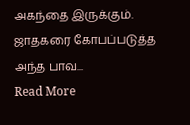அகந்தை இருக்கும். ஜாதகரை கோபப்படுத்த அந்த பாவ...
Read More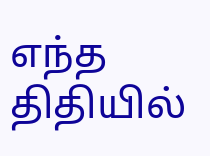எந்த திதியில்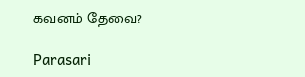கவனம் தேவை?

Parasari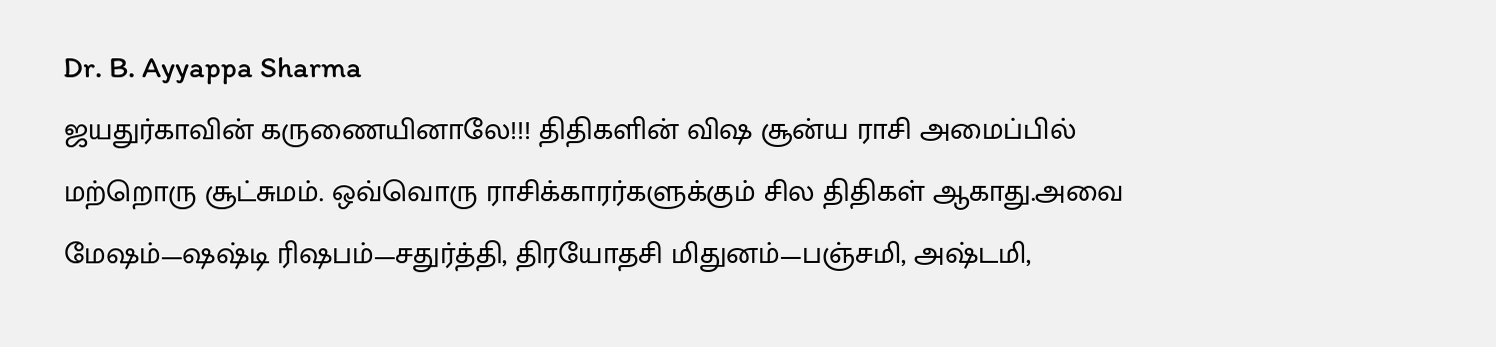Dr. B. Ayyappa Sharma
ஜயதுர்காவின் கருணையினாலே!!! திதிகளின் விஷ சூன்ய ராசி அமைப்பில் மற்றொரு சூட்சுமம். ஒவ்வொரு ராசிக்காரர்களுக்கும் சில திதிகள் ஆகாது.அவை மேஷம்—ஷஷ்டி ரிஷபம்—சதுர்த்தி, திரயோதசி மிதுனம்—பஞ்சமி, அஷ்டமி,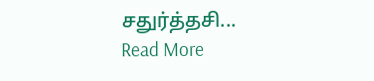சதுர்த்தசி...
Read More